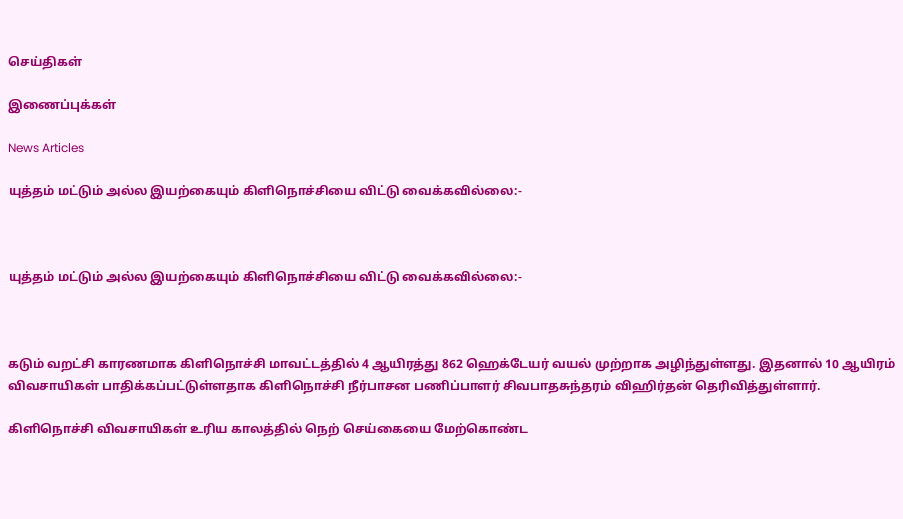செய்திகள்

இணைப்புக்கள்

News Articles

யுத்தம் மட்டும் அல்ல இயற்கையும் கிளிநொச்சியை விட்டு வைக்கவில்லை:-



யுத்தம் மட்டும் அல்ல இயற்கையும் கிளிநொச்சியை விட்டு வைக்கவில்லை:-



கடும் வறட்சி காரணமாக கிளிநொச்சி மாவட்டத்தில் 4 ஆயிரத்து 862 ஹெக்டேயர் வயல் முற்றாக அழிந்துள்ளது. இதனால் 10 ஆயிரம் விவசாயிகள் பாதிக்கப்பட்டுள்ளதாக கிளிநொச்சி நீர்பாசன பணிப்பாளர் சிவபாதசுந்தரம் விஹிர்தன் தெரிவித்துள்ளார்.

கிளிநொச்சி விவசாயிகள் உரிய காலத்தில் நெற் செய்கையை மேற்கொண்ட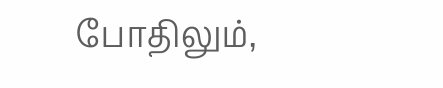போதிலும்,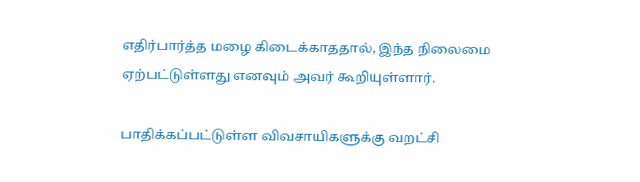எதிர்பார்த்த மழை கிடைக்காததால், இந்த நிலைமை ஏற்பட்டுள்ளது எனவும் அவர் கூறியுள்ளார்.

பாதிக்கப்பட்டுள்ள விவசாயிகளுக்கு வறட்சி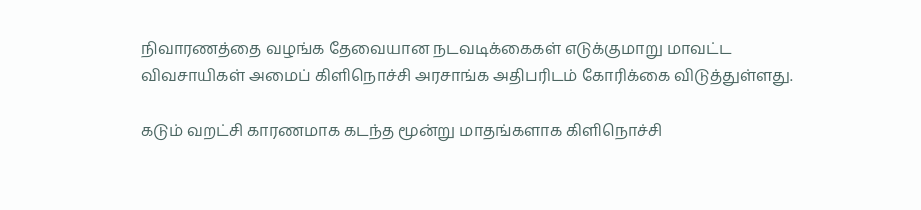நிவாரணத்தை வழங்க தேவையான நடவடிக்கைகள் எடுக்குமாறு மாவட்ட விவசாயிகள் அமைப் கிளிநொச்சி அரசாங்க அதிபரிடம் கோரிக்கை விடுத்துள்ளது.

கடும் வறட்சி காரணமாக கடந்த மூன்று மாதங்களாக கிளிநொச்சி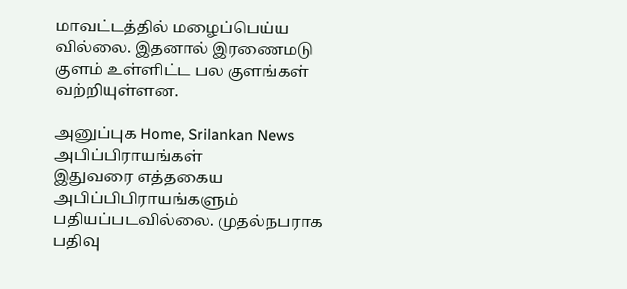மாவட்டத்தில் மழைப்பெய்ய வில்லை. இதனால் இரணைமடு குளம் உள்ளிட்ட பல குளங்கள் வற்றியுள்ளன.

அனுப்புக Home, Srilankan News
அபிப்பிராயங்கள்
இதுவரை எத்தகைய அபிப்பிபிராயங்களும் பதியப்படவில்லை. முதல்நபராக பதிவு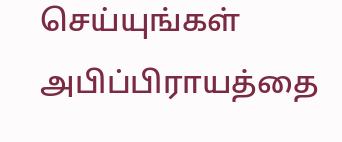செய்யுங்கள்
அபிப்பிராயத்தை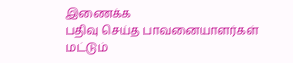இணைக்க
பதிவு செய்த பாவனையாளர்கள் மட்டும்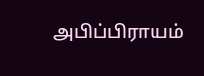அபிப்பிராயம்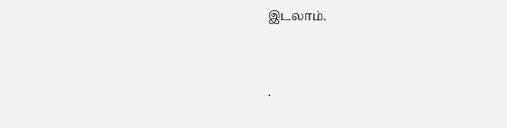இடலாம்.


.